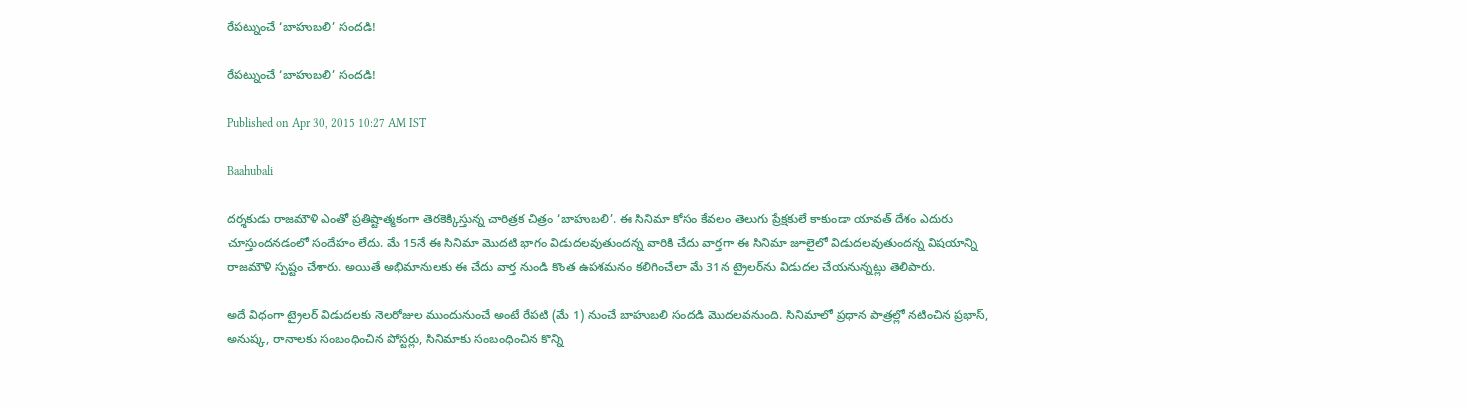రేపట్నుంచే ‘బాహుబలి’ సందడి!

రేపట్నుంచే ‘బాహుబలి’ సందడి!

Published on Apr 30, 2015 10:27 AM IST

Baahubali

దర్శకుడు రాజమౌళి ఎంతో ప్రతిష్టాత్మకంగా తెరకెక్కిస్తున్న చారిత్రక చిత్రం ‘బాహుబలి’. ఈ సినిమా కోసం కేవలం తెలుగు ప్రేక్షకులే కాకుండా యావత్ దేశం ఎదురు చూస్తుందనడంలో సందేహం లేదు. మే 15నే ఈ సినిమా మొదటి భాగం విడుదలవుతుందన్న వారికి చేదు వార్తగా ఈ సినిమా జూలైలో విడుదలవుతుందన్న విషయాన్ని రాజమౌళి స్పష్టం చేశారు. అయితే అభిమానులకు ఈ చేదు వార్త నుండి కొంత ఉపశమనం కలిగించేలా మే 31న ట్రైలర్‌ను విడుదల చేయనున్నట్లు తెలిపారు.

అదే విధంగా ట్రైలర్ విడుదలకు నెలరోజుల ముందునుంచే అంటే రేపటి (మే 1) నుంచే బాహుబలి సందడి మొదలవనుంది. సినిమాలో ప్రధాన పాత్రల్లో నటించిన ప్రభాస్, అనుష్క, రానాలకు సంబంధించిన పోస్టర్లు, సినిమాకు సంబంధించిన కొన్ని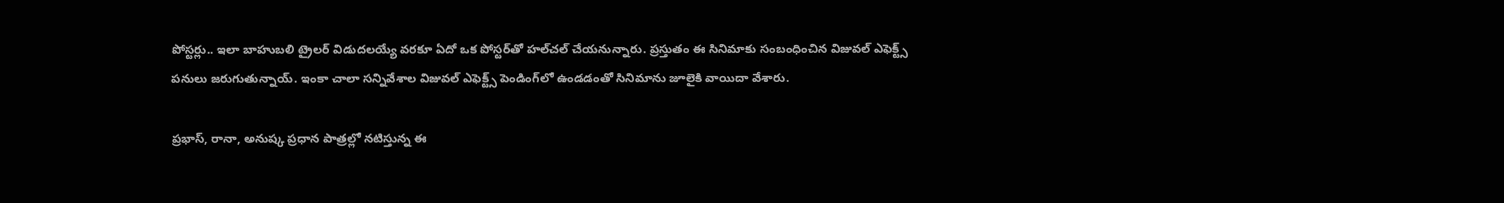పోస్టర్లు.. ఇలా బాహుబలి ట్రైలర్ విడుదలయ్యే వరకూ ఏదో ఒక పోస్టర్‌తో హల్‌చల్ చేయనున్నారు. ప్రస్తుతం ఈ సినిమాకు సంబంధించిన విజువల్ ఎఫెక్ట్స్ పనులు జరుగుతున్నాయ్. ఇంకా చాలా సన్నివేశాల విజువల్ ఎఫెక్ట్స్ పెండింగ్‌లో ఉండడంతో సినిమాను జూలైకి వాయిదా వేశారు.

ప్రభాస్, రానా, అనుష్క ప్రధాన పాత్రల్లో నటిస్తున్న ఈ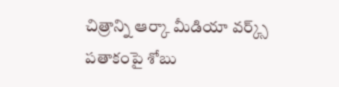చిత్రాన్ని ఆర్కా మీడియా వర్క్స్ పతాకంపై శోబు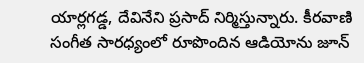యార్లగడ్డ, దేవినేని ప్రసాద్ నిర్మిస్తున్నారు. కీరవాణి సంగీత సారధ్యంలో రూపొందిన ఆడియోను జూన్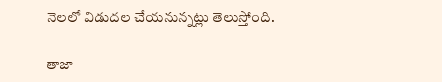నెలలో విడుదల చేయనున్నట్లు తెలుస్తోంది.

తాజా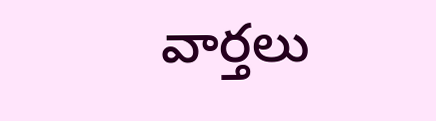వార్తలు